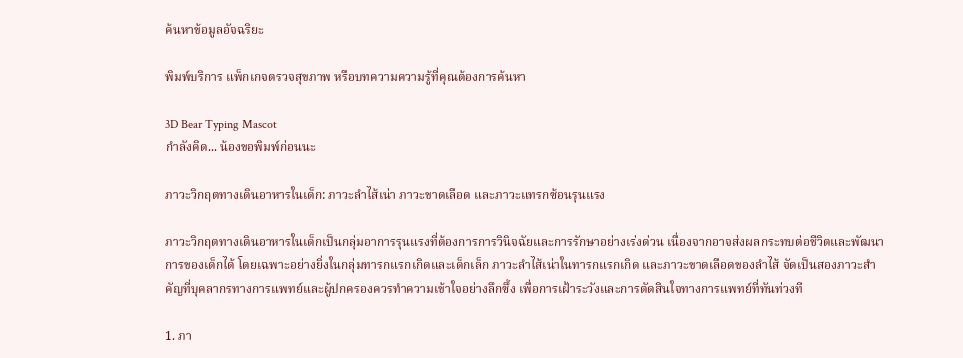ค้นหาข้อมูลอัจฉริยะ

พิมพ์บริการ แพ็กเกจตรวจสุขภาพ หรือบทความความรู้ที่คุณต้องการค้นหา

3D Bear Typing Mascot
กำลังคิด... น้องขอพิมพ์ก่อนนะ

ภาวะวิกฤตทางเดินอาหารในเด็ก: ภาวะลำไส้เน่า ภาวะขาดเลือด และภาวะแทรกซ้อนรุนแรง

ภาวะวิกฤตทางเดินอาหารในเด็กเป็นกลุ่มอาการรุนแรงที่ต้องการการวินิจฉัยและการรักษาอย่างเร่งด่วน เนื่องจากอาจส่งผลกระทบต่อชีวิตและพัฒนาการของเด็กได้ โดยเฉพาะอย่างยิ่งในกลุ่มทารกแรกเกิดและเด็กเล็ก ภาวะลำไส้เน่าในทารกแรกเกิด และภาวะขาดเลือดของลำไส้ จัดเป็นสองภาวะสำคัญที่บุคลากรทางการแพทย์และผู้ปกครองควรทำความเข้าใจอย่างลึกซึ้ง เพื่อการเฝ้าระวังและการตัดสินใจทางการแพทย์ที่ทันท่วงที

1. ภา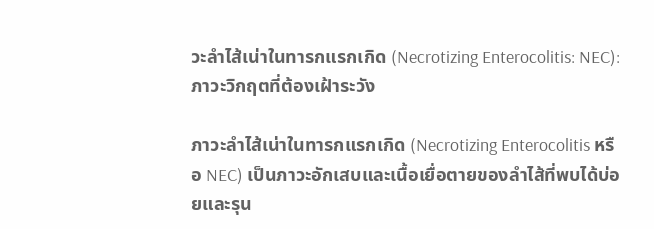วะลำไส้เน่าในทารกแรกเกิด (Necrotizing Enterocolitis: NEC): ภาวะวิกฤตที่ต้องเฝ้าระวัง

ภาวะลำไส้เน่าในทารกแรกเกิด (Necrotizing Enterocolitis หรือ NEC) เป็นภาวะอักเสบและเนื้อเยื่อตายของลำไส้ที่พบได้บ่อยและรุน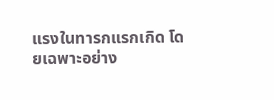แรงในทารกแรกเกิด โดยเฉพาะอย่าง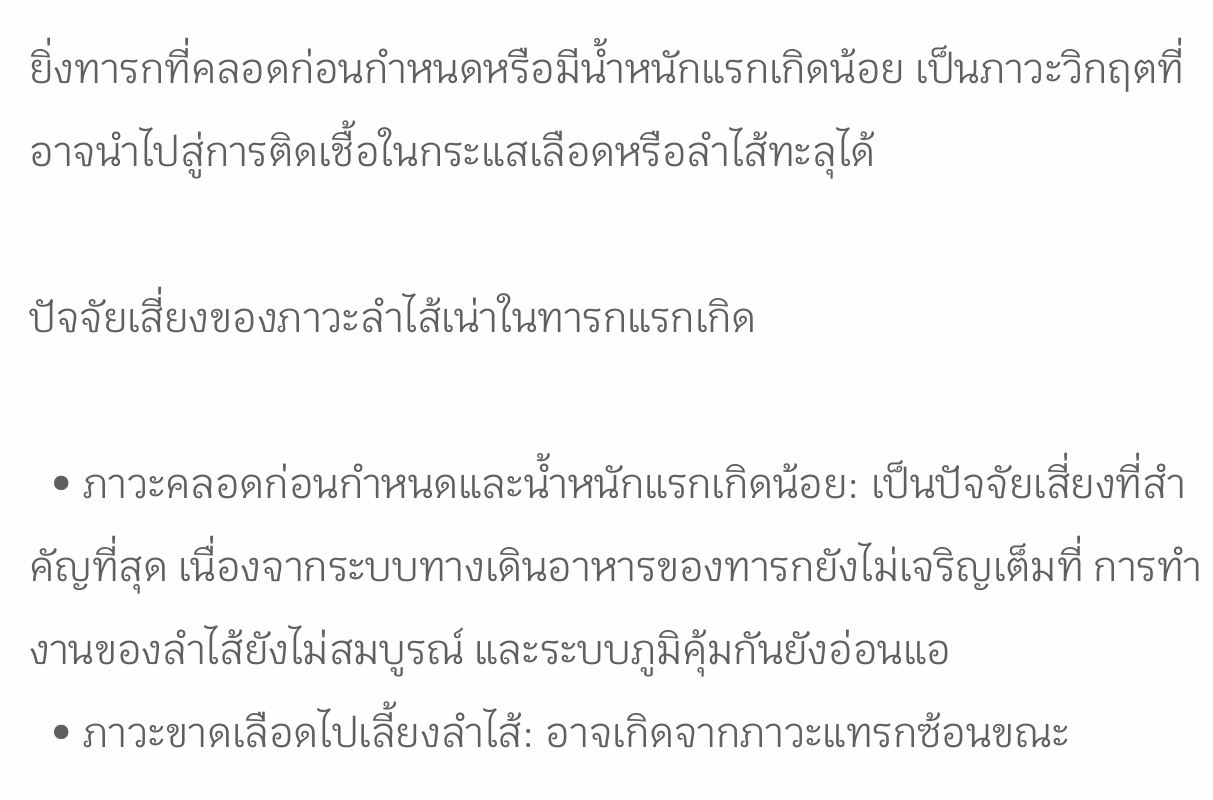ยิ่งทารกที่คลอดก่อนกำหนดหรือมีน้ำหนักแรกเกิดน้อย เป็นภาวะวิกฤตที่อาจนำไปสู่การติดเชื้อในกระแสเลือดหรือลำไส้ทะลุได้

ปัจจัยเสี่ยงของภาวะลำไส้เน่าในทารกแรกเกิด

  • ภาวะคลอดก่อนกำหนดและน้ำหนักแรกเกิดน้อย: เป็นปัจจัยเสี่ยงที่สำคัญที่สุด เนื่องจากระบบทางเดินอาหารของทารกยังไม่เจริญเต็มที่ การทำงานของลำไส้ยังไม่สมบูรณ์ และระบบภูมิคุ้มกันยังอ่อนแอ
  • ภาวะขาดเลือดไปเลี้ยงลำไส้: อาจเกิดจากภาวะแทรกซ้อนขณะ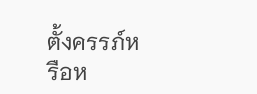ตั้งครรภ์หรือห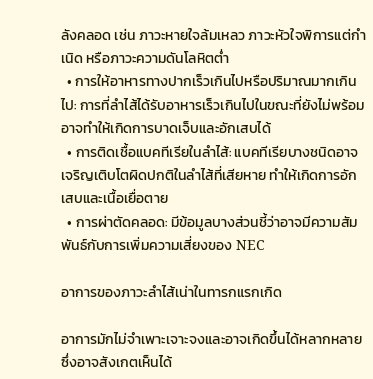ลังคลอด เช่น ภาวะหายใจล้มเหลว ภาวะหัวใจพิการแต่กำเนิด หรือภาวะความดันโลหิตต่ำ
  • การให้อาหารทางปากเร็วเกินไปหรือปริมาณมากเกินไป: การที่ลำไส้ได้รับอาหารเร็วเกินไปในขณะที่ยังไม่พร้อม อาจทำให้เกิดการบาดเจ็บและอักเสบได้
  • การติดเชื้อแบคทีเรียในลำไส้: แบคทีเรียบางชนิดอาจเจริญเติบโตผิดปกติในลำไส้ที่เสียหาย ทำให้เกิดการอักเสบและเนื้อเยื่อตาย
  • การผ่าตัดคลอด: มีข้อมูลบางส่วนชี้ว่าอาจมีความสัมพันธ์กับการเพิ่มความเสี่ยงของ NEC

อาการของภาวะลำไส้เน่าในทารกแรกเกิด

อาการมักไม่จำเพาะเจาะจงและอาจเกิดขึ้นได้หลากหลาย ซึ่งอาจสังเกตเห็นได้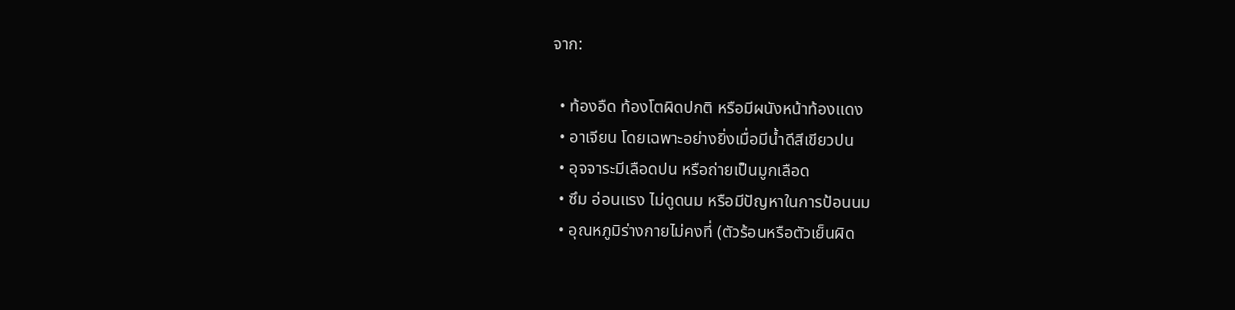จาก:

  • ท้องอืด ท้องโตผิดปกติ หรือมีผนังหน้าท้องแดง
  • อาเจียน โดยเฉพาะอย่างยิ่งเมื่อมีน้ำดีสีเขียวปน
  • อุจจาระมีเลือดปน หรือถ่ายเป็นมูกเลือด
  • ซึม อ่อนแรง ไม่ดูดนม หรือมีปัญหาในการป้อนนม
  • อุณหภูมิร่างกายไม่คงที่ (ตัวร้อนหรือตัวเย็นผิด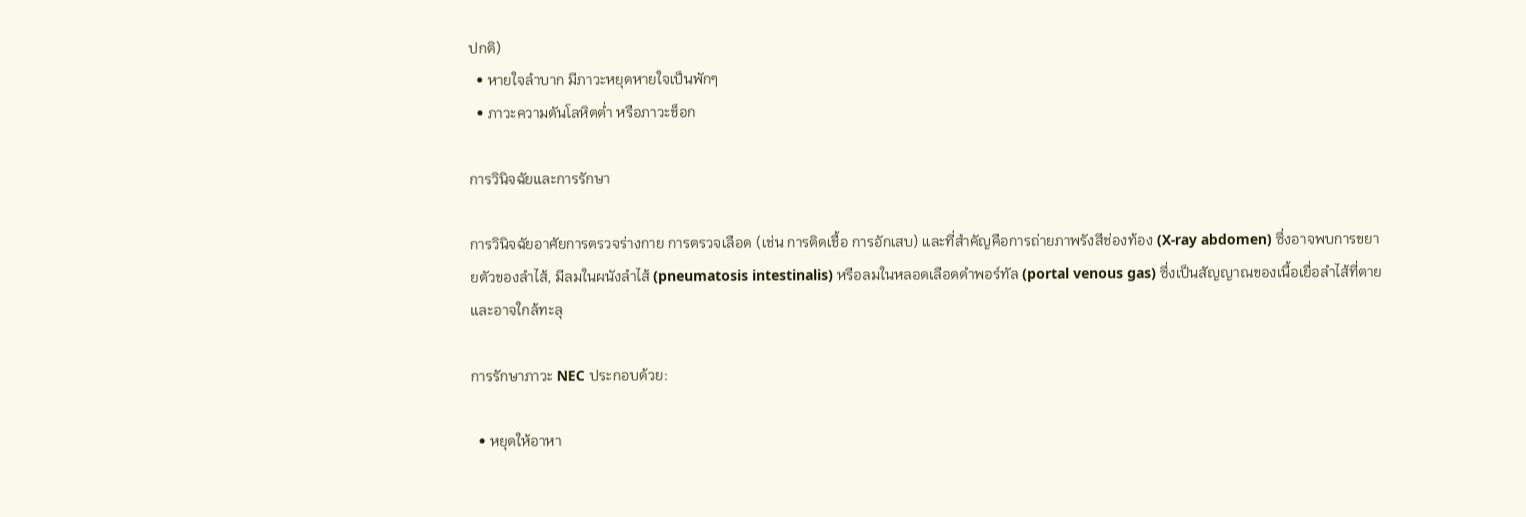ปกติ)
  • หายใจลำบาก มีภาวะหยุดหายใจเป็นพักๆ
  • ภาวะความดันโลหิตต่ำ หรือภาวะช็อก

การวินิจฉัยและการรักษา

การวินิจฉัยอาศัยการตรวจร่างกาย การตรวจเลือด (เช่น การติดเชื้อ การอักเสบ) และที่สำคัญคือการถ่ายภาพรังสีช่องท้อง (X-ray abdomen) ซึ่งอาจพบการขยายตัวของลำไส้, มีลมในผนังลำไส้ (pneumatosis intestinalis) หรือลมในหลอดเลือดดำพอร์ทัล (portal venous gas) ซึ่งเป็นสัญญาณของเนื้อเยื่อลำไส้ที่ตายและอาจใกล้ทะลุ

การรักษาภาวะ NEC ประกอบด้วย:

  • หยุดให้อาหา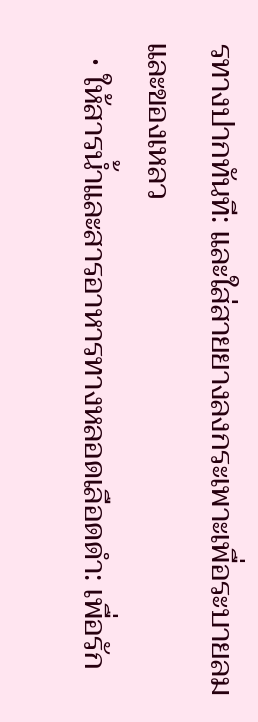รทางปากทันที: และใส่สายยางลงกระเพาะเพื่อระบายลมและของเหลว
  • ให้สารน้ำและสารอาหารทางหลอดเลือดดำ: เพื่อรัก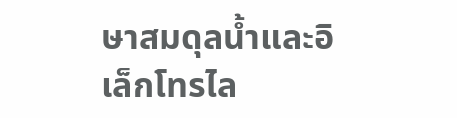ษาสมดุลน้ำและอิเล็กโทรไล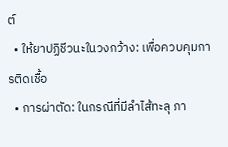ต์
  • ให้ยาปฏิชีวนะในวงกว้าง: เพื่อควบคุมการติดเชื้อ
  • การผ่าตัด: ในกรณีที่มีลำไส้ทะลุ ภา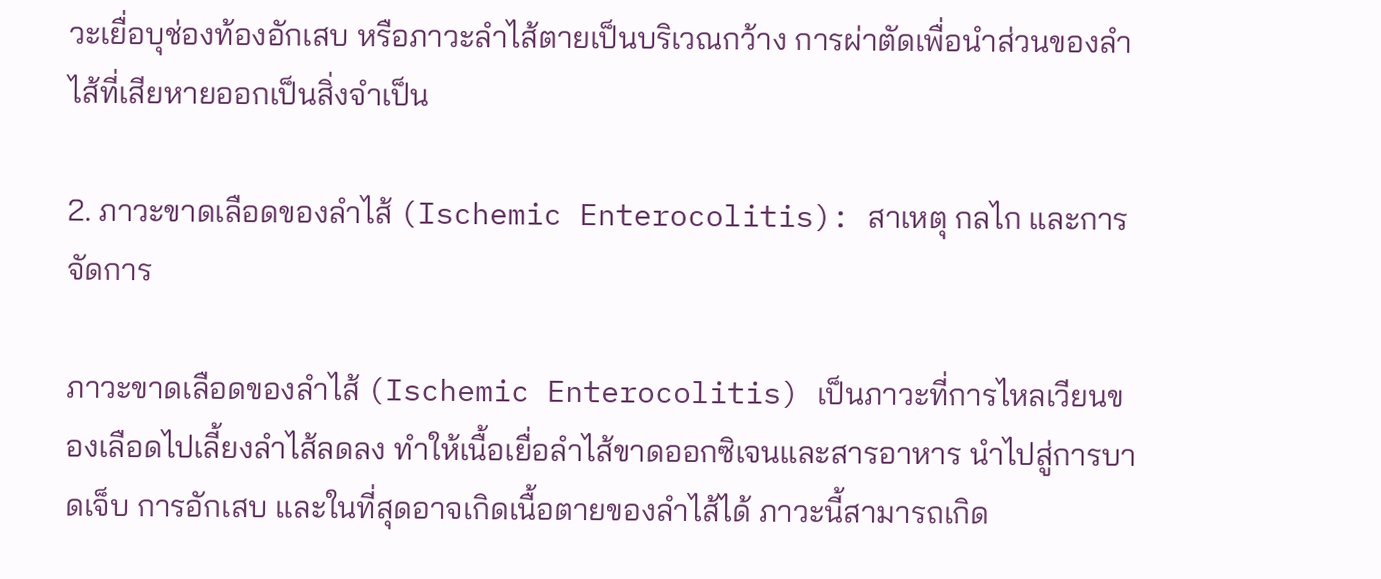วะเยื่อบุช่องท้องอักเสบ หรือภาวะลำไส้ตายเป็นบริเวณกว้าง การผ่าตัดเพื่อนำส่วนของลำไส้ที่เสียหายออกเป็นสิ่งจำเป็น

2. ภาวะขาดเลือดของลำไส้ (Ischemic Enterocolitis): สาเหตุ กลไก และการจัดการ

ภาวะขาดเลือดของลำไส้ (Ischemic Enterocolitis) เป็นภาวะที่การไหลเวียนของเลือดไปเลี้ยงลำไส้ลดลง ทำให้เนื้อเยื่อลำไส้ขาดออกซิเจนและสารอาหาร นำไปสู่การบาดเจ็บ การอักเสบ และในที่สุดอาจเกิดเนื้อตายของลำไส้ได้ ภาวะนี้สามารถเกิด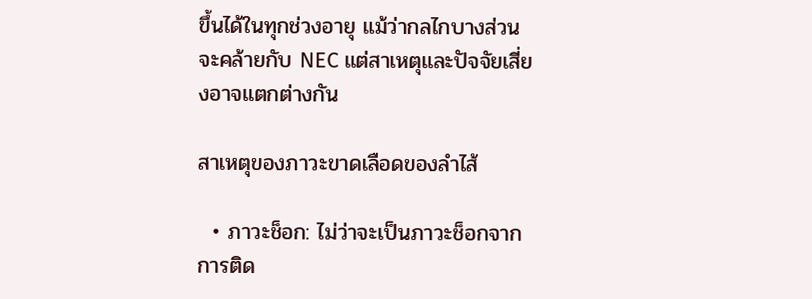ขึ้นได้ในทุกช่วงอายุ แม้ว่ากลไกบางส่วนจะคล้ายกับ NEC แต่สาเหตุและปัจจัยเสี่ยงอาจแตกต่างกัน

สาเหตุของภาวะขาดเลือดของลำไส้

  • ภาวะช็อก: ไม่ว่าจะเป็นภาวะช็อกจากการติด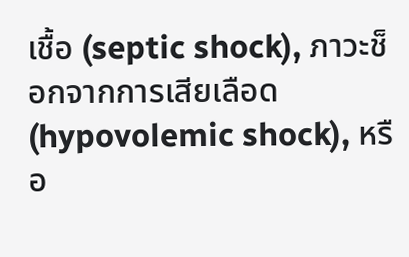เชื้อ (septic shock), ภาวะช็อกจากการเสียเลือด (hypovolemic shock), หรือ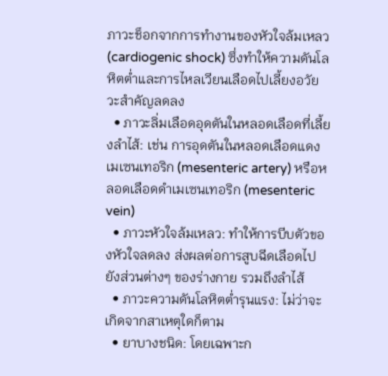ภาวะช็อกจากการทำงานของหัวใจล้มเหลว (cardiogenic shock) ซึ่งทำให้ความดันโลหิตต่ำและการไหลเวียนเลือดไปเลี้ยงอวัยวะสำคัญลดลง
  • ภาวะลิ่มเลือดอุดตันในหลอดเลือดที่เลี้ยงลำไส้: เช่น การอุดตันในหลอดเลือดแดงเมเซนเทอริก (mesenteric artery) หรือหลอดเลือดดำเมเซนเทอริก (mesenteric vein)
  • ภาวะหัวใจล้มเหลว: ทำให้การบีบตัวของหัวใจลดลง ส่งผลต่อการสูบฉีดเลือดไปยังส่วนต่างๆ ของร่างกาย รวมถึงลำไส้
  • ภาวะความดันโลหิตต่ำรุนแรง: ไม่ว่าจะเกิดจากสาเหตุใดก็ตาม
  • ยาบางชนิด: โดยเฉพาะก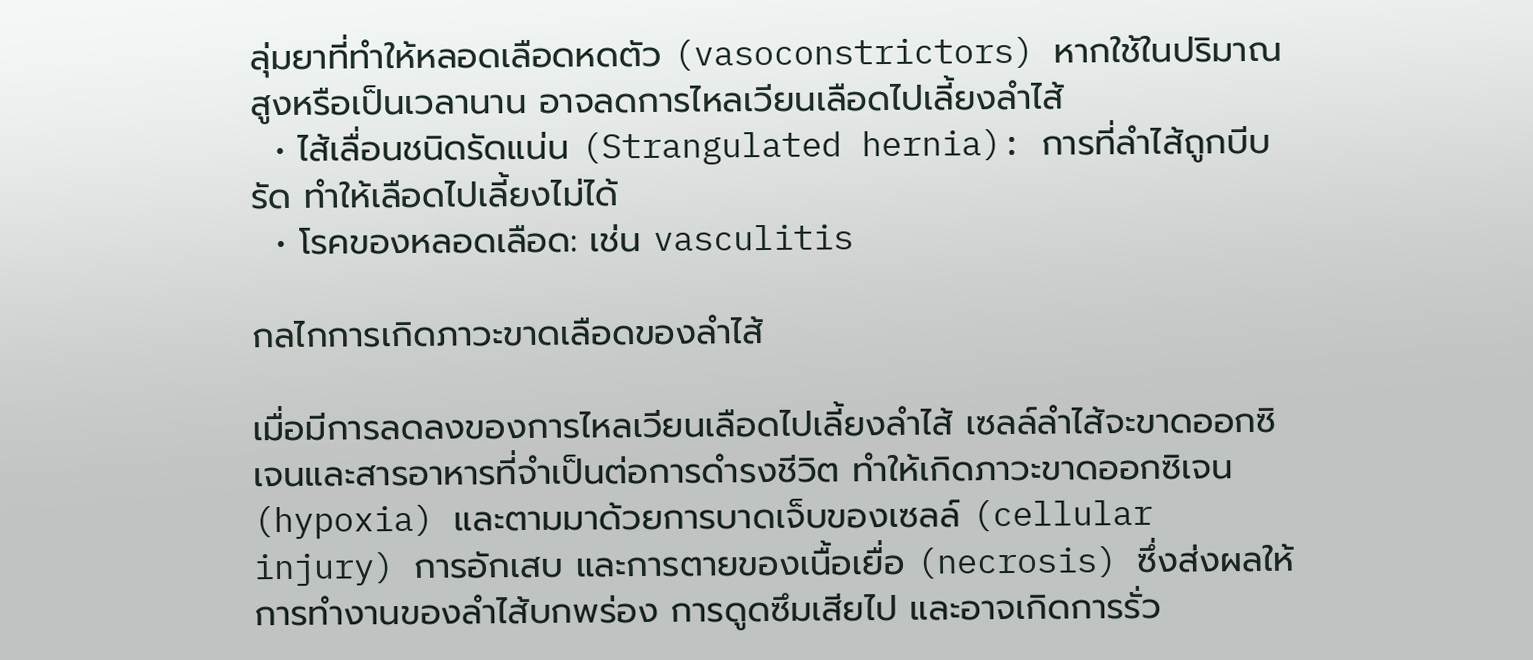ลุ่มยาที่ทำให้หลอดเลือดหดตัว (vasoconstrictors) หากใช้ในปริมาณสูงหรือเป็นเวลานาน อาจลดการไหลเวียนเลือดไปเลี้ยงลำไส้
  • ไส้เลื่อนชนิดรัดแน่น (Strangulated hernia): การที่ลำไส้ถูกบีบรัด ทำให้เลือดไปเลี้ยงไม่ได้
  • โรคของหลอดเลือด: เช่น vasculitis

กลไกการเกิดภาวะขาดเลือดของลำไส้

เมื่อมีการลดลงของการไหลเวียนเลือดไปเลี้ยงลำไส้ เซลล์ลำไส้จะขาดออกซิเจนและสารอาหารที่จำเป็นต่อการดำรงชีวิต ทำให้เกิดภาวะขาดออกซิเจน (hypoxia) และตามมาด้วยการบาดเจ็บของเซลล์ (cellular injury) การอักเสบ และการตายของเนื้อเยื่อ (necrosis) ซึ่งส่งผลให้การทำงานของลำไส้บกพร่อง การดูดซึมเสียไป และอาจเกิดการรั่ว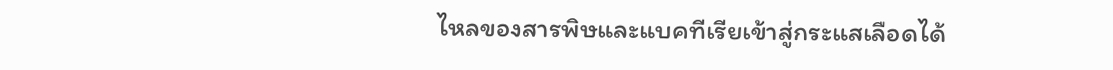ไหลของสารพิษและแบคทีเรียเข้าสู่กระแสเลือดได้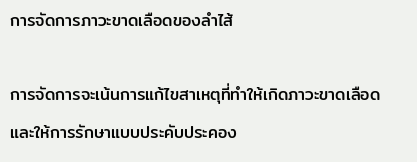การจัดการภาวะขาดเลือดของลำไส้

การจัดการจะเน้นการแก้ไขสาเหตุที่ทำให้เกิดภาวะขาดเลือดและให้การรักษาแบบประคับประคอง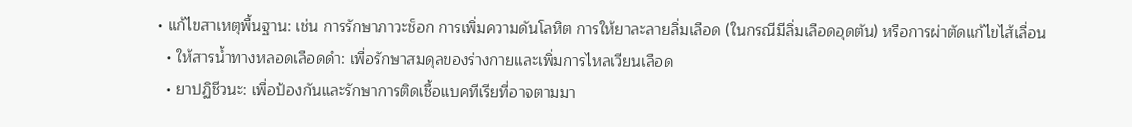• แก้ไขสาเหตุพื้นฐาน: เช่น การรักษาภาวะช็อก การเพิ่มความดันโลหิต การให้ยาละลายลิ่มเลือด (ในกรณีมีลิ่มเลือดอุดตัน) หรือการผ่าตัดแก้ไขไส้เลื่อน
  • ให้สารน้ำทางหลอดเลือดดำ: เพื่อรักษาสมดุลของร่างกายและเพิ่มการไหลเวียนเลือด
  • ยาปฏิชีวนะ: เพื่อป้องกันและรักษาการติดเชื้อแบคทีเรียที่อาจตามมา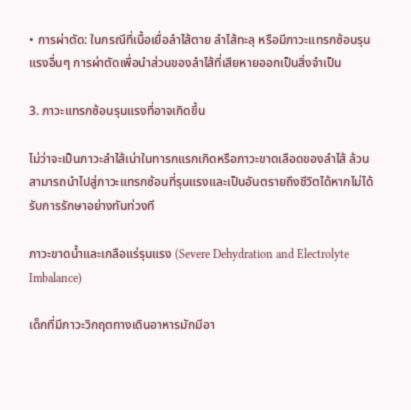• การผ่าตัด: ในกรณีที่เนื้อเยื่อลำไส้ตาย ลำไส้ทะลุ หรือมีภาวะแทรกซ้อนรุนแรงอื่นๆ การผ่าตัดเพื่อนำส่วนของลำไส้ที่เสียหายออกเป็นสิ่งจำเป็น

3. ภาวะแทรกซ้อนรุนแรงที่อาจเกิดขึ้น

ไม่ว่าจะเป็นภาวะลำไส้เน่าในทารกแรกเกิดหรือภาวะขาดเลือดของลำไส้ ล้วนสามารถนำไปสู่ภาวะแทรกซ้อนที่รุนแรงและเป็นอันตรายถึงชีวิตได้หากไม่ได้รับการรักษาอย่างทันท่วงที

ภาวะขาดน้ำและเกลือแร่รุนแรง (Severe Dehydration and Electrolyte Imbalance)

เด็กที่มีภาวะวิกฤตทางเดินอาหารมักมีอา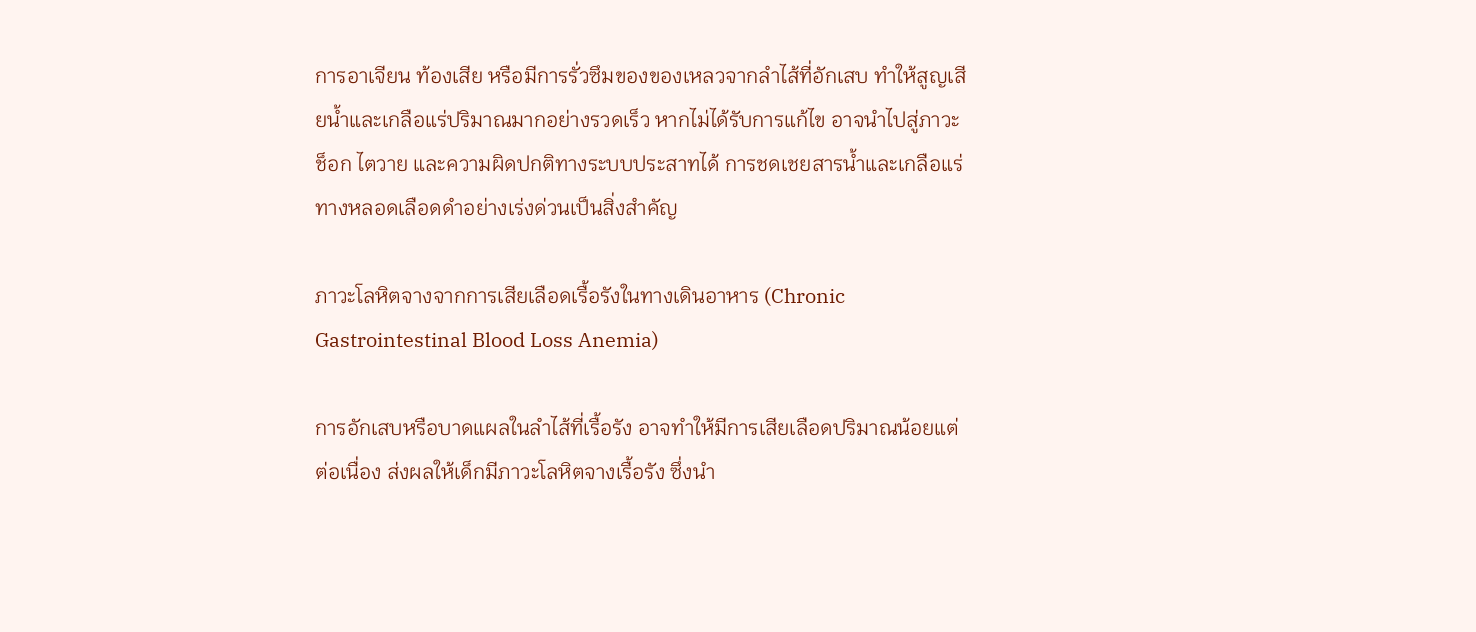การอาเจียน ท้องเสีย หรือมีการรั่วซึมของของเหลวจากลำไส้ที่อักเสบ ทำให้สูญเสียน้ำและเกลือแร่ปริมาณมากอย่างรวดเร็ว หากไม่ได้รับการแก้ไข อาจนำไปสู่ภาวะช็อก ไตวาย และความผิดปกติทางระบบประสาทได้ การชดเชยสารน้ำและเกลือแร่ทางหลอดเลือดดำอย่างเร่งด่วนเป็นสิ่งสำคัญ

ภาวะโลหิตจางจากการเสียเลือดเรื้อรังในทางเดินอาหาร (Chronic Gastrointestinal Blood Loss Anemia)

การอักเสบหรือบาดแผลในลำไส้ที่เรื้อรัง อาจทำให้มีการเสียเลือดปริมาณน้อยแต่ต่อเนื่อง ส่งผลให้เด็กมีภาวะโลหิตจางเรื้อรัง ซึ่งนำ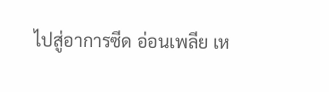ไปสู่อาการซีด อ่อนเพลีย เห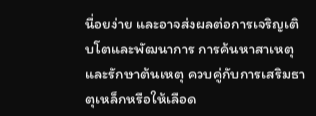นื่อยง่าย และอาจส่งผลต่อการเจริญเติบโตและพัฒนาการ การค้นหาสาเหตุและรักษาต้นเหตุ ควบคู่กับการเสริมธาตุเหล็กหรือให้เลือด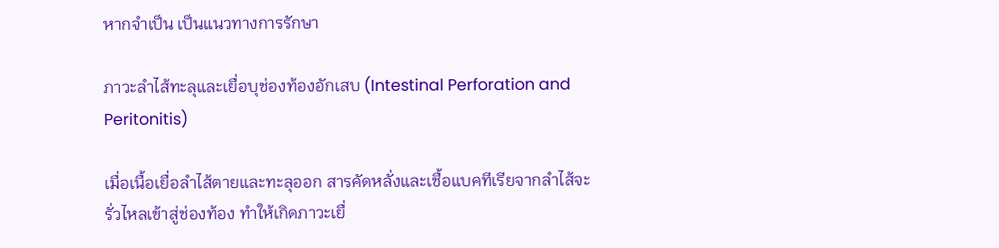หากจำเป็น เป็นแนวทางการรักษา

ภาวะลำไส้ทะลุและเยื่อบุช่องท้องอักเสบ (Intestinal Perforation and Peritonitis)

เมื่อเนื้อเยื่อลำไส้ตายและทะลุออก สารคัดหลั่งและเชื้อแบคทีเรียจากลำไส้จะรั่วไหลเข้าสู่ช่องท้อง ทำให้เกิดภาวะเยื่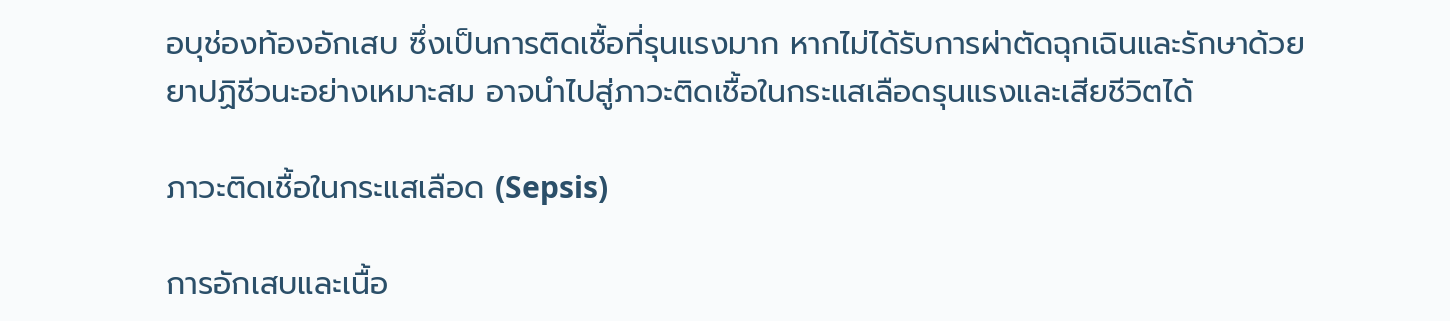อบุช่องท้องอักเสบ ซึ่งเป็นการติดเชื้อที่รุนแรงมาก หากไม่ได้รับการผ่าตัดฉุกเฉินและรักษาด้วยยาปฏิชีวนะอย่างเหมาะสม อาจนำไปสู่ภาวะติดเชื้อในกระแสเลือดรุนแรงและเสียชีวิตได้

ภาวะติดเชื้อในกระแสเลือด (Sepsis)

การอักเสบและเนื้อ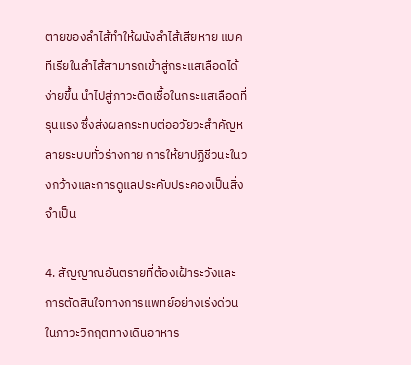ตายของลำไส้ทำให้ผนังลำไส้เสียหาย แบคทีเรียในลำไส้สามารถเข้าสู่กระแสเลือดได้ง่ายขึ้น นำไปสู่ภาวะติดเชื้อในกระแสเลือดที่รุนแรง ซึ่งส่งผลกระทบต่ออวัยวะสำคัญหลายระบบทั่วร่างกาย การให้ยาปฏิชีวนะในวงกว้างและการดูแลประคับประคองเป็นสิ่งจำเป็น

4. สัญญาณอันตรายที่ต้องเฝ้าระวังและการตัดสินใจทางการแพทย์อย่างเร่งด่วนในภาวะวิกฤตทางเดินอาหาร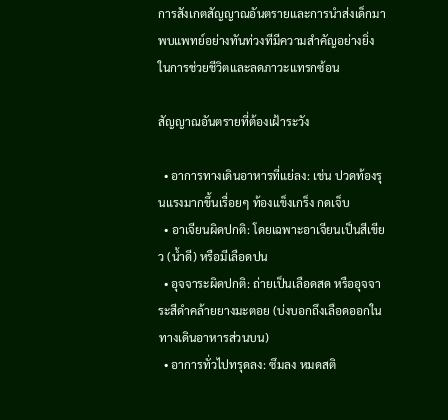การสังเกตสัญญาณอันตรายและการนำส่งเด็กมาพบแพทย์อย่างทันท่วงทีมีความสำคัญอย่างยิ่งในการช่วยชีวิตและลดภาวะแทรกซ้อน

สัญญาณอันตรายที่ต้องเฝ้าระวัง

  • อาการทางเดินอาหารที่แย่ลง: เช่น ปวดท้องรุนแรงมากขึ้นเรื่อยๆ ท้องแข็งเกร็ง กดเจ็บ
  • อาเจียนผิดปกติ: โดยเฉพาะอาเจียนเป็นสีเขียว (น้ำดี) หรือมีเลือดปน
  • อุจจาระผิดปกติ: ถ่ายเป็นเลือดสด หรืออุจจาระสีดำคล้ายยางมะตอย (บ่งบอกถึงเลือดออกในทางเดินอาหารส่วนบน)
  • อาการทั่วไปทรุดลง: ซึมลง หมดสติ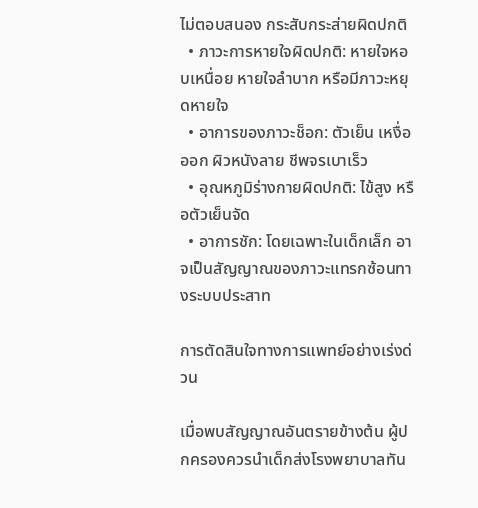ไม่ตอบสนอง กระสับกระส่ายผิดปกติ
  • ภาวะการหายใจผิดปกติ: หายใจหอบเหนื่อย หายใจลำบาก หรือมีภาวะหยุดหายใจ
  • อาการของภาวะช็อก: ตัวเย็น เหงื่อออก ผิวหนังลาย ชีพจรเบาเร็ว
  • อุณหภูมิร่างกายผิดปกติ: ไข้สูง หรือตัวเย็นจัด
  • อาการชัก: โดยเฉพาะในเด็กเล็ก อาจเป็นสัญญาณของภาวะแทรกซ้อนทางระบบประสาท

การตัดสินใจทางการแพทย์อย่างเร่งด่วน

เมื่อพบสัญญาณอันตรายข้างต้น ผู้ปกครองควรนำเด็กส่งโรงพยาบาลทัน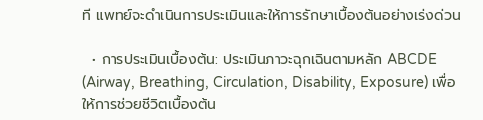ที แพทย์จะดำเนินการประเมินและให้การรักษาเบื้องต้นอย่างเร่งด่วน

  • การประเมินเบื้องต้น: ประเมินภาวะฉุกเฉินตามหลัก ABCDE (Airway, Breathing, Circulation, Disability, Exposure) เพื่อให้การช่วยชีวิตเบื้องต้น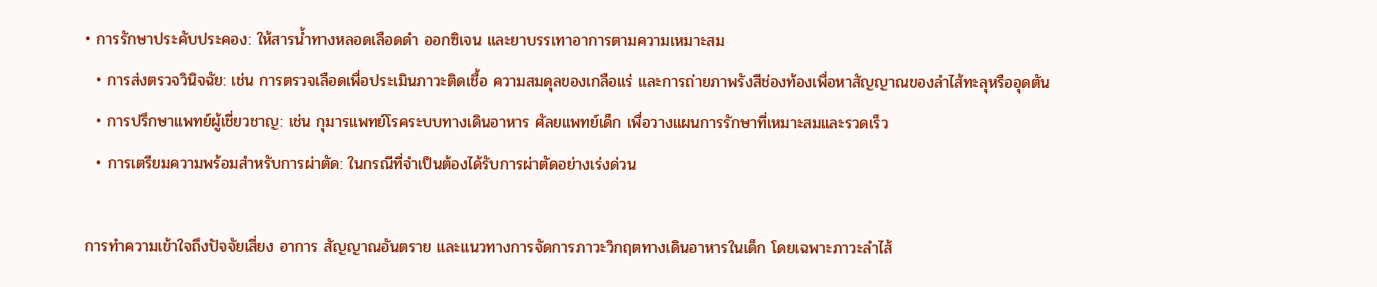• การรักษาประคับประคอง: ให้สารน้ำทางหลอดเลือดดำ ออกซิเจน และยาบรรเทาอาการตามความเหมาะสม
  • การส่งตรวจวินิจฉัย: เช่น การตรวจเลือดเพื่อประเมินภาวะติดเชื้อ ความสมดุลของเกลือแร่ และการถ่ายภาพรังสีช่องท้องเพื่อหาสัญญาณของลำไส้ทะลุหรืออุดตัน
  • การปรึกษาแพทย์ผู้เชี่ยวชาญ: เช่น กุมารแพทย์โรคระบบทางเดินอาหาร ศัลยแพทย์เด็ก เพื่อวางแผนการรักษาที่เหมาะสมและรวดเร็ว
  • การเตรียมความพร้อมสำหรับการผ่าตัด: ในกรณีที่จำเป็นต้องได้รับการผ่าตัดอย่างเร่งด่วน

การทำความเข้าใจถึงปัจจัยเสี่ยง อาการ สัญญาณอันตราย และแนวทางการจัดการภาวะวิกฤตทางเดินอาหารในเด็ก โดยเฉพาะภาวะลำไส้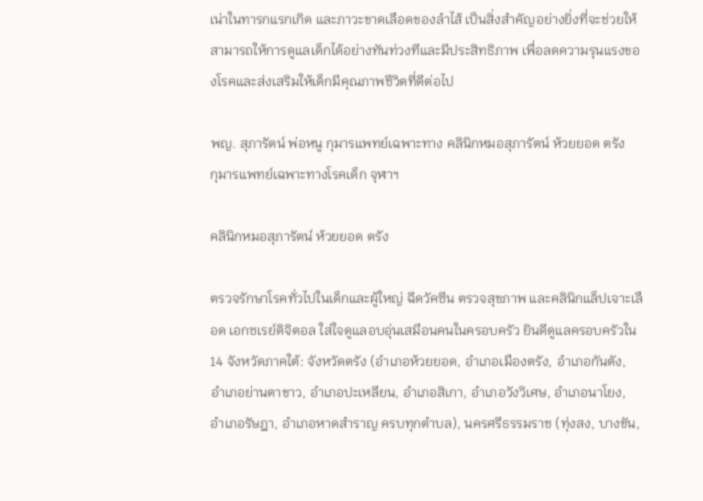เน่าในทารกแรกเกิด และภาวะขาดเลือดของลำไส้ เป็นสิ่งสำคัญอย่างยิ่งที่จะช่วยให้สามารถให้การดูแลเด็กได้อย่างทันท่วงทีและมีประสิทธิภาพ เพื่อลดความรุนแรงของโรคและส่งเสริมให้เด็กมีคุณภาพชีวิตที่ดีต่อไป

พญ. สุภารัตน์ พ่อหนู กุมารแพทย์เฉพาะทาง คลินิกหมอสุภารัตน์ ห้วยยอด ตรัง
กุมารแพทย์เฉพาะทางโรคเด็ก จุฬาฯ

คลินิกหมอสุภารัตน์ ห้วยยอด ตรัง

ตรวจรักษาโรคทั่วไปในเด็กและผู้ใหญ่ ฉีดวัคซีน ตรวจสุขภาพ และคลินิกแล็ปเจาะเลือด เอกซเรย์ดิจิตอล ใส่ใจดูแลอบอุ่นเสมือนคนในครอบครัว ยินดีดูแลครอบครัวใน 14 จังหวัดภาคใต้: จังหวัดตรัง (อำเภอห้วยยอด, อำเภอเมืองตรัง, อำเภอกันตัง, อำเภอย่านตาขาว, อำเภอปะเหลียน, อำเภอสิเกา, อำเภอวังวิเศษ, อำเภอนาโยง, อำเภอรัษฎา, อำเภอหาดสำราญ ครบทุกตำบล), นครศรีธรรมราช (ทุ่งสง, บางขัน,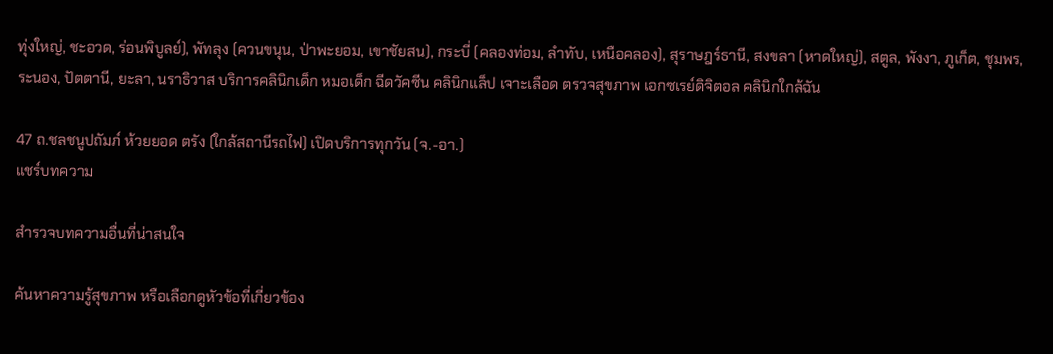ทุ่งใหญ่, ชะอวด, ร่อนพิบูลย์), พัทลุง (ควนขนุน, ป่าพะยอม, เขาชัยสน), กระบี่ (คลองท่อม, ลำทับ, เหนือคลอง), สุราษฎร์ธานี, สงขลา (หาดใหญ่), สตูล, พังงา, ภูเก็ต, ชุมพร, ระนอง, ปัตตานี, ยะลา, นราธิวาส บริการคลินิกเด็ก หมอเด็ก ฉีดวัคซีน คลินิกแล็ป เจาะเลือด ตรวจสุขภาพ เอกซเรย์ดิจิตอล คลินิกใกล้ฉัน

47 ถ.ชลชนูปถัมภ์ ห้วยยอด ตรัง (ใกล้สถานีรถไฟ) เปิดบริการทุกวัน (จ.-อา.)
แชร์บทความ

สำรวจบทความอื่นที่น่าสนใจ

ค้นหาความรู้สุขภาพ หรือเลือกดูหัวข้อที่เกี่ยวข้อง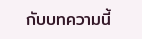กับบทความนี้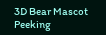3D Bear Mascot Peeking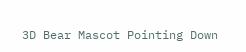3D Bear Mascot Pointing Down